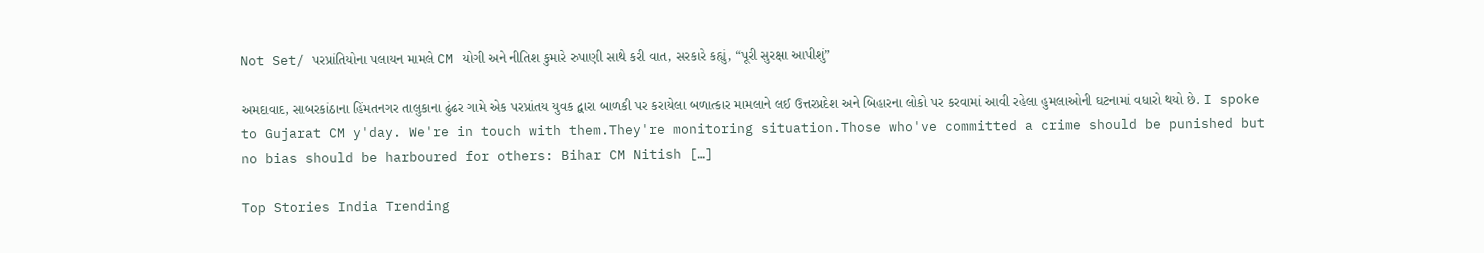Not Set/ પરપ્રાંતિયોના પલાયન મામલે CM યોગી અને નીતિશ કુમારે રુપાણી સાથે કરી વાત, સરકારે કહ્યું, “પૂરી સુરક્ષા આપીશું”

અમદાવાદ, સાબરકાંઠાના હિંમતનગર તાલુકાના ઢુંઢર ગામે એક પરપ્રાંતય યુવક દ્વારા બાળકી પર કરાયેલા બળાત્કાર મામલાને લઈ ઉત્તરપ્રદેશ અને બિહારના લોકો પર કરવામાં આવી રહેલા હુમલાઓની ઘટનામાં વધારો થયો છે. I spoke to Gujarat CM y'day. We're in touch with them.They're monitoring situation.Those who've committed a crime should be punished but no bias should be harboured for others: Bihar CM Nitish […]

Top Stories India Trending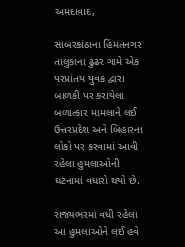અમદાવાદ,

સાબરકાંઠાના હિંમતનગર તાલુકાના ઢુંઢર ગામે એક પરપ્રાંતય યુવક દ્વારા બાળકી પર કરાયેલા બળાત્કાર મામલાને લઈ ઉત્તરપ્રદેશ અને બિહારના લોકો પર કરવામાં આવી રહેલા હુમલાઓની ઘટનામાં વધારો થયો છે.

રાજ્યભરમાં વધી રહેલા આ હુમલાઓને લઈ હવે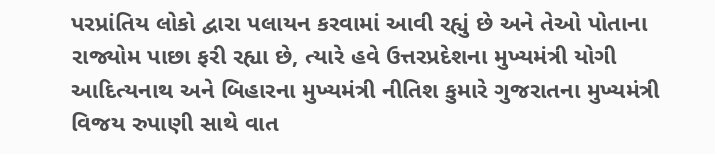પરપ્રાંતિય લોકો દ્વારા પલાયન કરવામાં આવી રહ્યું છે અને તેઓ પોતાના રાજ્યોમ પાછા ફરી રહ્યા છે, ત્યારે હવે ઉત્તરપ્રદેશના મુખ્યમંત્રી યોગી આદિત્યનાથ અને બિહારના મુખ્યમંત્રી નીતિશ કુમારે ગુજરાતના મુખ્યમંત્રી વિજય રુપાણી સાથે વાત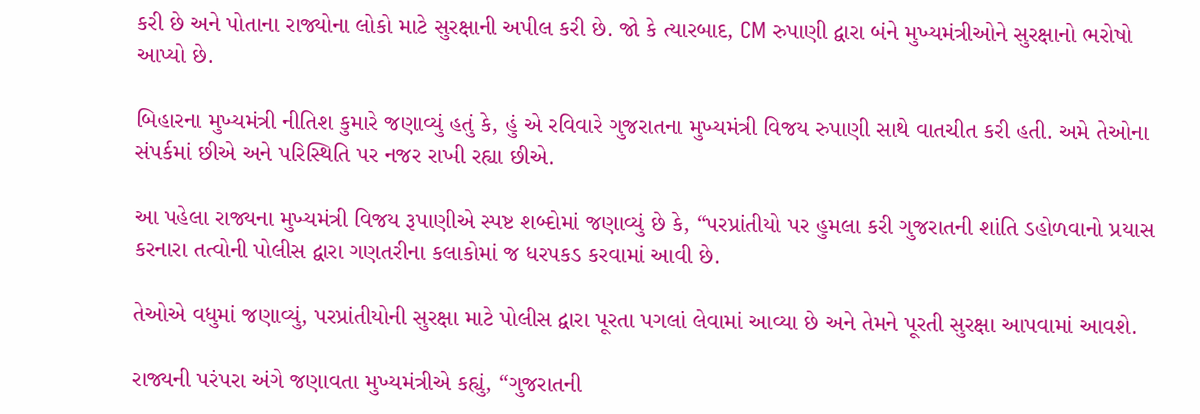કરી છે અને પોતાના રાજ્યોના લોકો માટે સુરક્ષાની અપીલ કરી છે. જો કે ત્યારબાદ, CM રુપાણી દ્વારા બંને મુખ્યમંત્રીઓને સુરક્ષાનો ભરોષો આપ્યો છે.

બિહારના મુખ્યમંત્રી નીતિશ કુમારે જણાવ્યું હતું કે, હું એ રવિવારે ગુજરાતના મુખ્યમંત્રી વિજય રુપાણી સાથે વાતચીત કરી હતી. અમે તેઓના સંપર્કમાં છીએ અને પરિસ્થિતિ પર નજર રાખી રહ્યા છીએ.

આ પહેલા રાજ્યના મુખ્યમંત્રી વિજય રૂપાણીએ સ્પષ્ટ શબ્દોમાં જણાવ્યું છે કે, “પરપ્રાંતીયો પર હુમલા કરી ગુજરાતની શાંતિ ડહોળવાનો પ્રયાસ કરનારા તત્વોની પોલીસ દ્વારા ગણતરીના કલાકોમાં જ ધરપકડ કરવામાં આવી છે.

તેઓએ વધુમાં જણાવ્યું, પરપ્રાંતીયોની સુરક્ષા માટે પોલીસ દ્વારા પૂરતા પગલાં લેવામાં આવ્યા છે અને તેમને પૂરતી સુરક્ષા આપવામાં આવશે.

રાજ્યની પરંપરા અંગે જણાવતા મુખ્યમંત્રીએ કહ્યું, “ગુજરાતની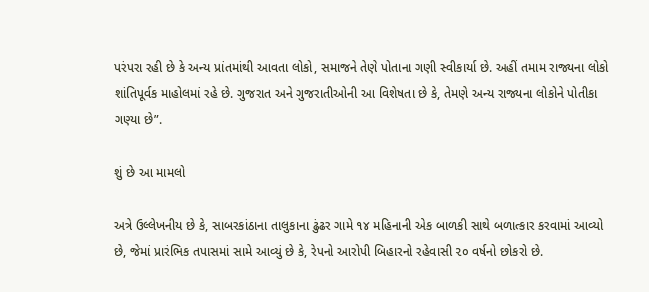પરંપરા રહી છે કે અન્ય પ્રાંતમાંથી આવતા લોકો, સમાજને તેણે પોતાના ગણી સ્વીકાર્યા છે. અહીં તમામ રાજ્યના લોકો શાંતિપૂર્વક માહોલમાં રહે છે. ગુજરાત અને ગુજરાતીઓની આ વિશેષતા છે કે, તેમણે અન્ય રાજ્યના લોકોને પોતીકા ગણ્યા છે”.

શું છે આ મામલો

અત્રે ઉલ્લેખનીય છે કે, સાબરકાંઠાના તાલુકાના ઢુંઢર ગામે ૧૪ મહિનાની એક બાળકી સાથે બળાત્કાર કરવામાં આવ્યો છે, જેમાં પ્રારંભિક તપાસમાં સામે આવ્યું છે કે, રેપનો આરોપી બિહારનો રહેવાસી ૨૦ વર્ષનો છોકરો છે.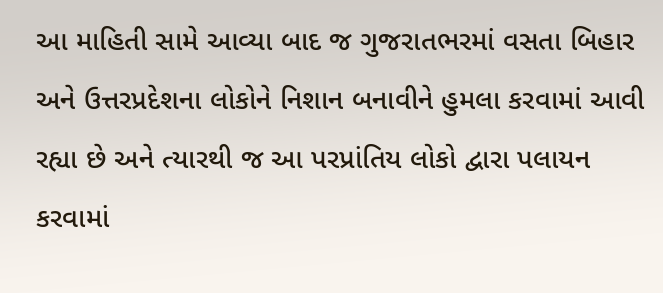આ માહિતી સામે આવ્યા બાદ જ ગુજરાતભરમાં વસતા બિહાર અને ઉત્તરપ્રદેશના લોકોને નિશાન બનાવીને હુમલા કરવામાં આવી રહ્યા છે અને ત્યારથી જ આ પરપ્રાંતિય લોકો દ્વારા પલાયન કરવામાં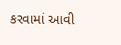કરવામાં આવી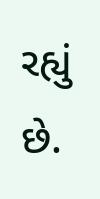રહ્યું છે.